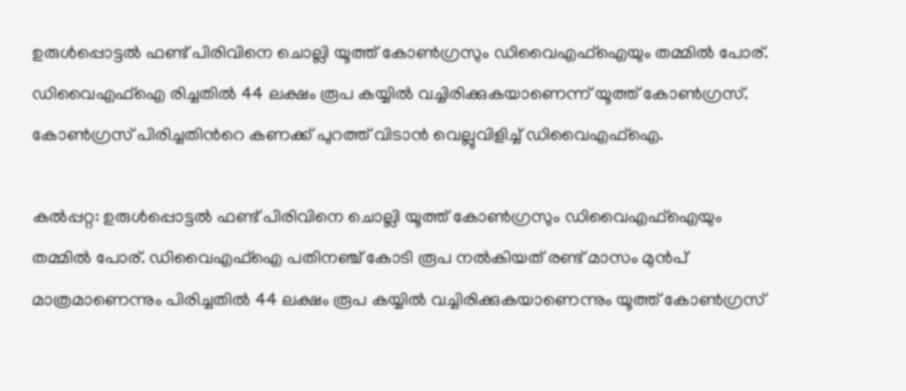ഉരുള്‍പ്പൊട്ടല്‍ ഫണ്ട് പിരിവിനെ ചൊല്ലി യൂത്ത് കോണ്‍ഗ്രസും ഡിവൈഎഫ്ഐയും തമ്മിൽ പോര്. ഡിവൈഎഫ്ഐ രിച്ചതില്‍ 44 ലക്ഷം രൂപ കയ്യില്‍ വച്ചിരിക്കുകയാണെന്ന് യൂത്ത് കോണ്‍ഗ്രസ്. കോണ്‍ഗ്രസ് പിരിച്ചതിന്‍റെ കണക്ക് പുറത്ത് വിടാൻ വെല്ലുവിളിച്ച് ഡിവൈഎഫ്ഐ.

കൽപ്പറ്റ: ഉരുള്‍പ്പൊട്ടല്‍ ഫണ്ട് പിരിവിനെ ചൊല്ലി യൂത്ത് കോണ്‍ഗ്രസും ഡിവൈഎഫ്ഐയും തമ്മിൽ പോര്. ഡിവൈഎഫ്ഐ പതിനഞ്ച് കോടി രൂപ നല്‍കിയത് രണ്ട് മാസം മുൻപ് മാത്രമാണെന്നും പിരിച്ചതില്‍ 44 ലക്ഷം രൂപ കയ്യില്‍ വച്ചിരിക്കുകയാണെന്നും യൂത്ത് കോണ്‍ഗ്രസ്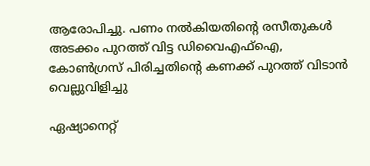ആരോപിച്ചു. പണം നല്‍കിയതിന്‍റെ രസീതുകള്‍ അടക്കം പുറത്ത് വിട്ട ഡിവൈ‌എഫ്ഐ, കോണ്‍ഗ്രസ് പിരിച്ചതിന്‍റെ കണക്ക് പുറത്ത് വിടാൻ വെല്ലുവിളിച്ചു

ഏഷ്യാനെറ്റ്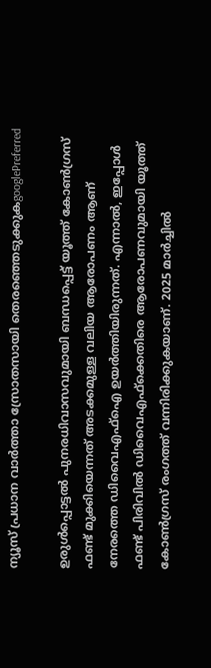ന്യൂസ് പ്രധാന വാർത്താ സ്രോതസായി തെരഞ്ഞെടുക്കുകgooglePreferred

ഉരുള്‍പ്പൊട്ടല്‍ പുനരധിവാസവുമായി ബന്ധപ്പെട്ട് യൂത്ത് കോണ്‍ഗ്രസ് ഫണ്ട് മുക്കിയെന്നത് അടക്കമുള്ള വലിയ ആരോപണം ആണ് നേരത്തെ ഡിവൈഎഫ്ഐ ഉയർത്തിയിരുന്നത്. എന്നാല്‍, ഇപ്പോള്‍ ഫണ്ട് പിരിവില്‍ ഡിവൈഎഫ്ക്കെതിരെ ആരോപണവുമായി യൂത്ത് കോണ്‍ഗ്രസ് രംഗത്ത് വന്നിരിക്കുകയാണ്. 2025 മാർച്ചില്‍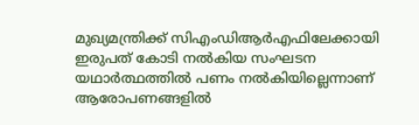മുഖ്യമന്ത്രിക്ക് സിഎംഡിആർഎഫിലേക്കായി ഇരുപത് കോടി നല്‍കിയ സംഘടന യഥാർത്ഥത്തില്‍ പണം നല്‍കിയില്ലെന്നാണ് ആരോപണങ്ങളില്‍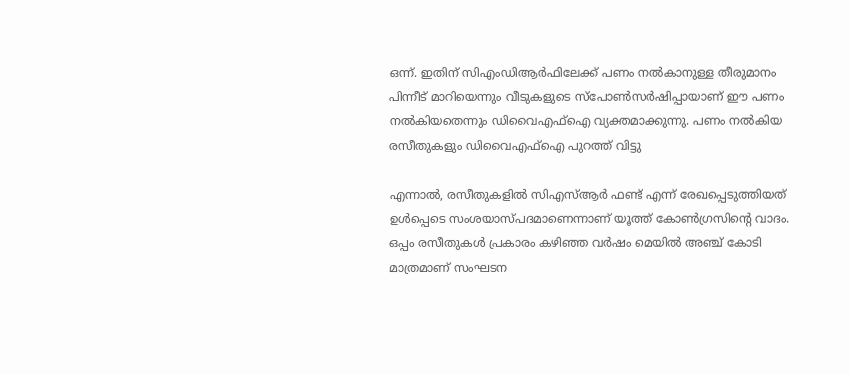ഒന്ന്. ഇതിന് സിഎംഡിആർഫിലേക്ക് പണം നല്‍കാനുള്ള തീരുമാനം പിന്നീട് മാറിയെന്നും വീടുകളുടെ സ്പോണ്‍സർഷിപ്പായാണ് ‌ഈ പണം നല്‍കിയതെന്നും ഡിവൈഎഫ്ഐ വ്യക്തമാക്കുന്നു. പണം നല്‍കിയ രസീതുകളും ഡിവൈഎഫ്ഐ പുറത്ത് വിട്ടു

എന്നാല്‍, രസീതുകളില്‍ സിഎസ്ആർ ഫണ്ട് എന്ന് രേഖപ്പെടുത്തിയത് ഉൾപ്പെടെ സംശയാസ്പദമാണെന്നാണ് യൂത്ത് കോണ്‍ഗ്രസിന്‍റെ വാദം. ഒപ്പം രസീതുകള്‍ പ്രകാരം കഴിഞ്ഞ വർഷം മെയില്‍ അഞ്ച് കോടി മാത്രമാണ് സംഘടന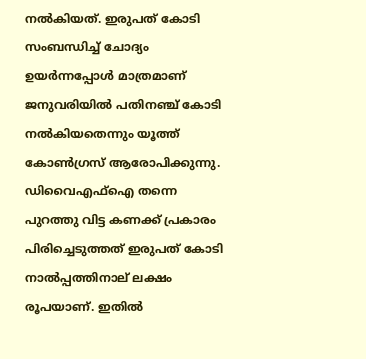നല്‍കിയത്. ഇരുപത് കോടി സംബന്ധിച്ച് ചോദ്യം ഉയർന്നപ്പോള്‍ മാത്രമാണ് ജനുവരിയില്‍ പതിനഞ്ച് കോടി നല്‍കിയതെന്നും യൂത്ത് കോണ്‍ഗ്രസ് ആരോപിക്കുന്നു. ഡിവൈഎഫ്ഐ തന്നെ പുറത്തു വിട്ട കണക്ക് പ്രകാരം പിരിച്ചെടുത്തത് ഇരുപത് കോടി നാ‍ല്‍പ്പത്തിനാല് ലക്ഷം രൂപയാണ്. ഇതില്‍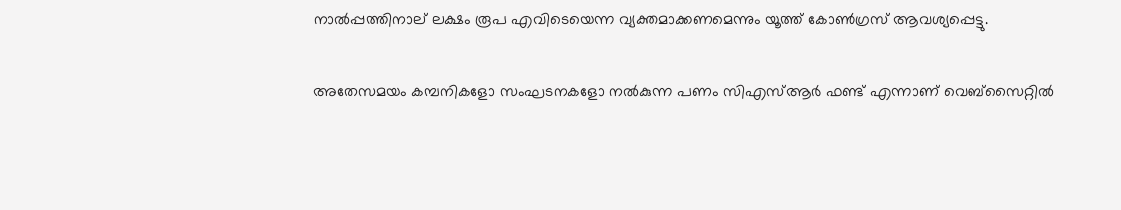നാല്‍പ്പത്തിനാല് ലക്ഷം രൂപ എവിടെയെന്ന വ്യക്തമാക്കണമെന്നും യൂത്ത് കോണ്‍ഗ്രസ് ആവശ്യപ്പെട്ടു.

അതേസമയം കമ്പനികളോ സംഘടനകളോ നല്‍കുന്ന പണം സിഎസ്ആർ ഫണ്ട് എന്നാണ് വെബ്സൈറ്റില്‍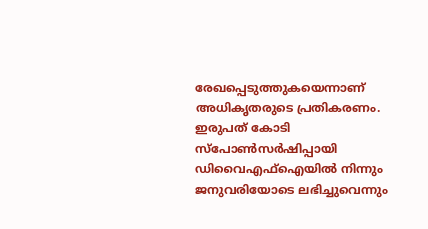രേഖപ്പെടുത്തുകയെന്നാണ് അധികൃതരുടെ പ്രതികരണം. ഇരുപത് കോടി സ്പോണ്‍സർഷിപ്പായി ഡിവൈഎഫ്ഐയില്‍ നിന്നും ജനുവരിയോടെ ലഭിച്ചുവെന്നും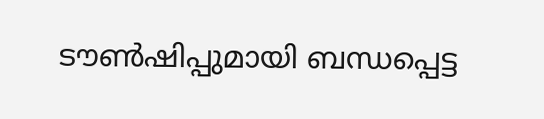ടൗണ്‍ഷിപ്പുമായി ബന്ധപ്പെട്ട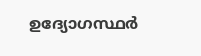ഉദ്യോഗസ്ഥർ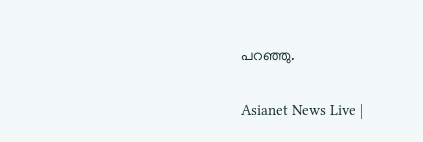പറഞ്ഞു.

Asianet News Live |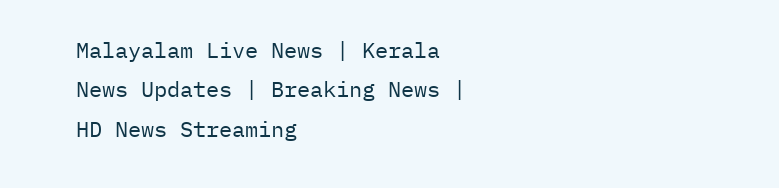Malayalam Live News | Kerala News Updates | Breaking News | HD News Streaming